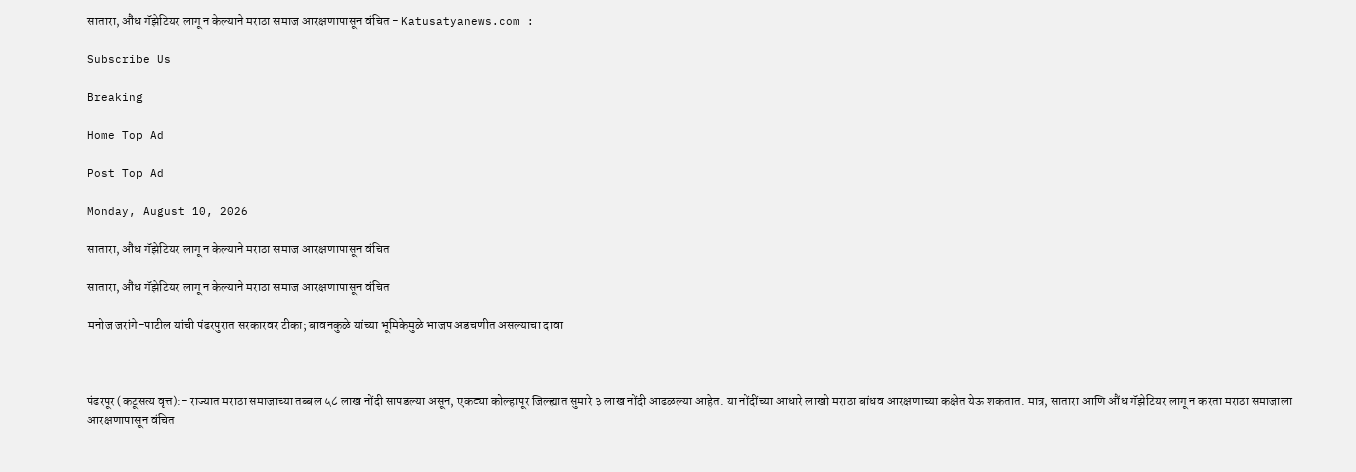सातारा, औंध गॅझेटियर लागू न केल्याने मराठा समाज आरक्षणापासून वंचित - Katusatyanews.com :

Subscribe Us

Breaking

Home Top Ad

Post Top Ad

Monday, August 10, 2026

सातारा, औंध गॅझेटियर लागू न केल्याने मराठा समाज आरक्षणापासून वंचित

सातारा, औंध गॅझेटियर लागू न केल्याने मराठा समाज आरक्षणापासून वंचित

मनोज जरांगे-पाटील यांची पंढरपुरात सरकारवर टीका; बावनकुळे यांच्या भूमिकेमुळे भाजप अडचणीत असल्याचा दावा



पंढरपूर (कटूसत्य वृत्त):- राज्यात मराठा समाजाच्या तब्बल ५८ लाख नोंदी सापडल्या असून, एकट्या कोल्हापूर जिल्ह्यात सुमारे ३ लाख नोंदी आढळल्या आहेत. या नोंदींच्या आधारे लाखो मराठा बांधव आरक्षणाच्या कक्षेत येऊ शकतात. मात्र, सातारा आणि औंध गॅझेटियर लागू न करता मराठा समाजाला आरक्षणापासून वंचित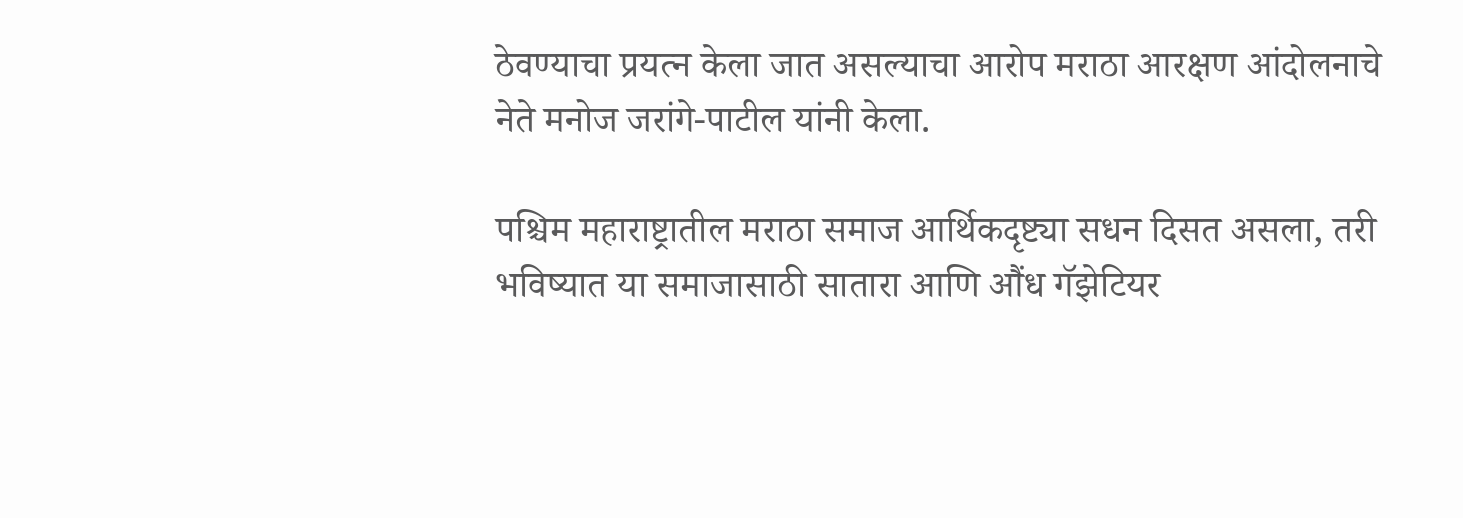ठेवण्याचा प्रयत्न केला जात असल्याचा आरोप मराठा आरक्षण आंदोलनाचे नेते मनोज जरांगे-पाटील यांनी केला.

पश्चिम महाराष्ट्रातील मराठा समाज आर्थिकदृष्ट्या सधन दिसत असला, तरी भविष्यात या समाजासाठी सातारा आणि औंध गॅझेटियर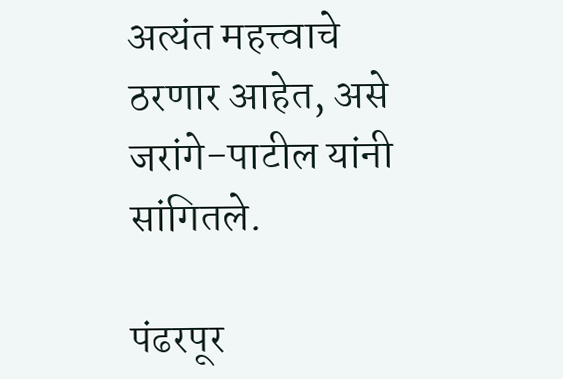अत्यंत महत्त्वाचे ठरणार आहेत, असे जरांगे-पाटील यांनी सांगितले.

पंढरपूर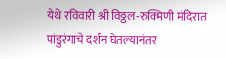येथे रविवारी श्री विठ्ठल-रुक्मिणी मंदिरात पांडुरंगाचे दर्शन घेतल्यानंतर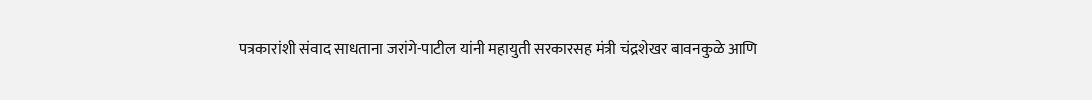पत्रकारांशी संवाद साधताना जरांगे-पाटील यांनी महायुती सरकारसह मंत्री चंद्रशेखर बावनकुळे आणि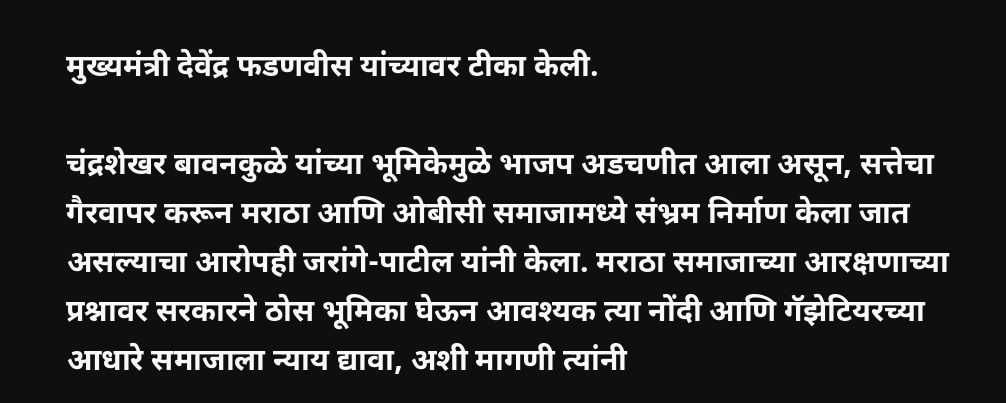मुख्यमंत्री देवेंद्र फडणवीस यांच्यावर टीका केली.

चंद्रशेखर बावनकुळे यांच्या भूमिकेमुळे भाजप अडचणीत आला असून, सत्तेचा गैरवापर करून मराठा आणि ओबीसी समाजामध्ये संभ्रम निर्माण केला जात असल्याचा आरोपही जरांगे-पाटील यांनी केला. मराठा समाजाच्या आरक्षणाच्या प्रश्नावर सरकारने ठोस भूमिका घेऊन आवश्यक त्या नोंदी आणि गॅझेटियरच्या आधारे समाजाला न्याय द्यावा, अशी मागणी त्यांनी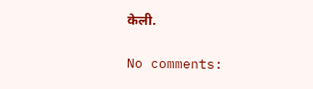केली.

No comments: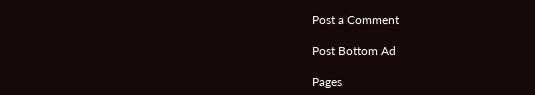Post a Comment

Post Bottom Ad

Pages